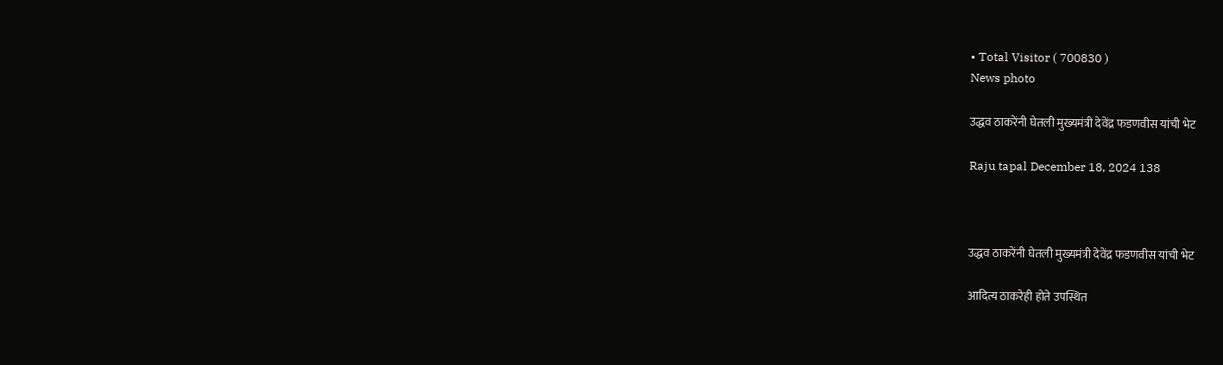• Total Visitor ( 700830 )
News photo

उद्धव ठाकरेंनी घेतली मुख्यमंत्री देवेंद्र फडणवीस यांची भेट

Raju tapal December 18, 2024 138



उद्धव ठाकरेंनी घेतली मुख्यमंत्री देवेंद्र फडणवीस यांची भेट

आदित्य ठाकरेही होते उपस्थित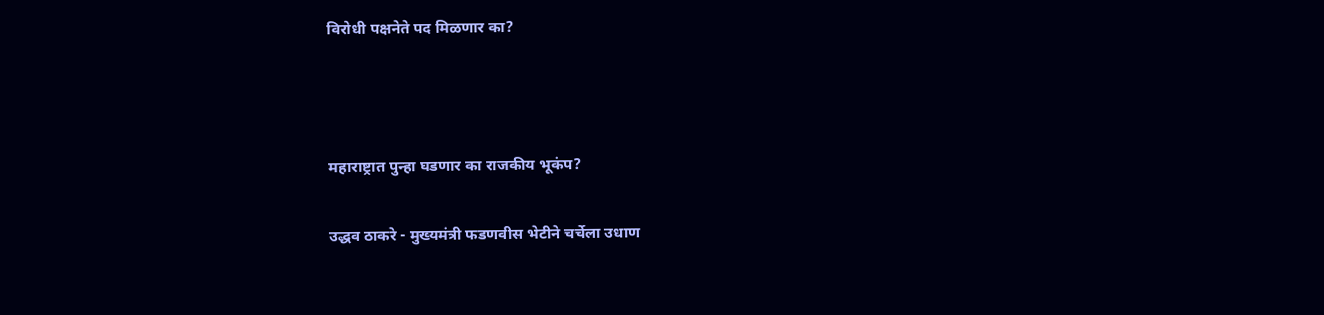विरोधी पक्षनेते पद मिळणार का?



महाराष्ट्रात पुन्हा घडणार का राजकीय भूकंप?

उद्धव ठाकरे - मुख्यमंत्री फडणवीस भेटीने चर्चेला उधाण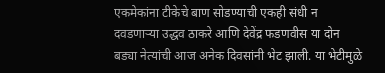एकमेकांना टीकेचे बाण सोडण्याची एकही संधी न दवडणाऱ्या उद्धव ठाकरे आणि देवेंद्र फडणवीस या दोन बड्या नेत्यांची आज अनेक दिवसांनी भेट झाली. या भेटीमुळे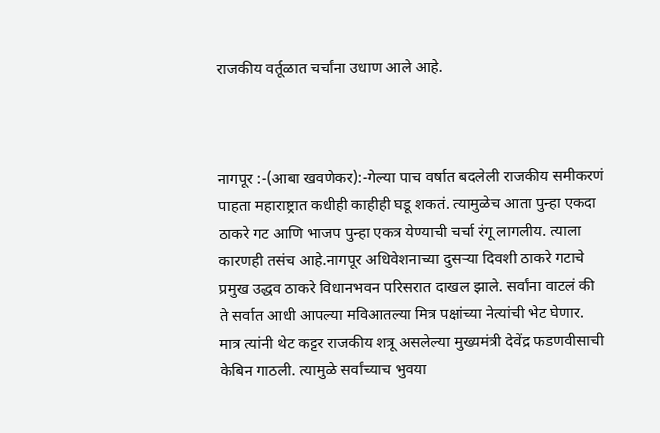राजकीय वर्तूळात चर्चांना उधाण आले आहे.



नागपूर :-(आबा खवणेकर):-गेल्या पाच वर्षात बदलेली राजकीय समीकरणं पाहता महाराष्ट्रात कधीही काहीही घडू शकतं. त्यामुळेच आता पुन्हा एकदा ठाकरे गट आणि भाजप पुन्हा एकत्र येण्याची चर्चा रंगू लागलीय. त्याला कारणही तसंच आहे.नागपूर अधिवेशनाच्या दुसऱ्या दिवशी ठाकरे गटाचे प्रमुख उद्धव ठाकरे विधानभवन परिसरात दाखल झाले. सर्वांना वाटलं की ते सर्वात आधी आपल्या मविआतल्या मित्र पक्षांच्या नेत्यांची भेट घेणार. मात्र त्यांनी थेट कट्टर राजकीय शत्रू असलेल्या मुख्यमंत्री देवेंद्र फडणवीसाची केबिन गाठली. त्यामुळे सर्वांच्याच भुवया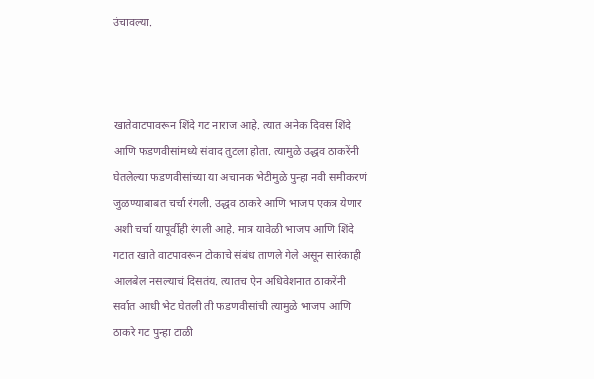उंचावल्या.



खातेवाटपावरून शिंदे गट नाराज आहे. त्यात अनेक दिवस शिंदे आणि फडणवीसांमध्ये संवाद तुटला होता. त्यामुळे उद्धव ठाकरेंनी घेतलेल्या फडणवीसांच्या या अचानक भेटीमुळे पुन्हा नवी समीकरणं जुळण्याबाबत चर्चा रंगली. उद्धव ठाकरे आणि भाजप एकत्र येणार अशी चर्चा यापूर्वीही रंगली आहे. मात्र यावेळी भाजप आणि शिंदे गटात खाते वाटपावरून टोकाचे संबंध ताणले गेले असून सारंकाही आलबेल नसल्याचं दिसतंय. त्यातच ऐन अधिवेशनात ठाकरेंनी सर्वात आधी भेट घेतली ती फडणवीसांची त्यामुळे भाजप आणि ठाकरे गट पुन्हा टाळी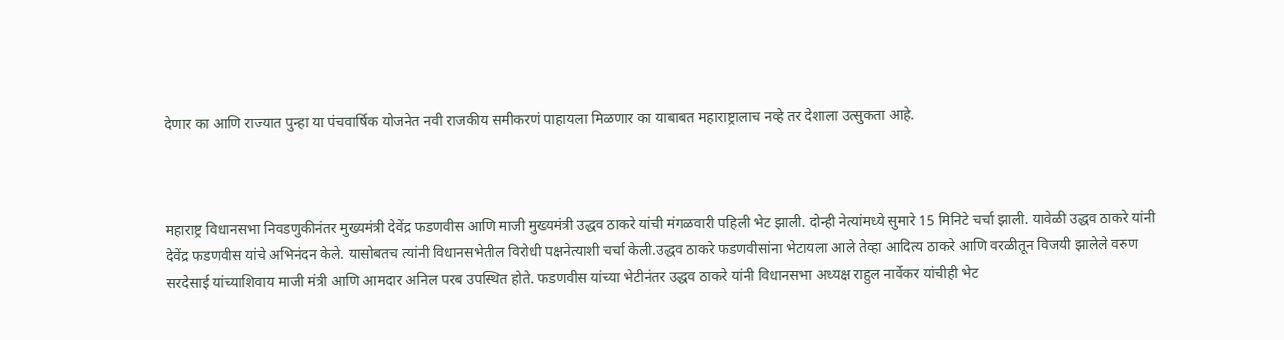देणार का आणि राज्यात पुन्हा या पंचवार्षिक योजनेत नवी राजकीय समीकरणं पाहायला मिळणार का याबाबत महाराष्ट्रालाच नव्हे तर देशाला उत्सुकता आहे.



महाराष्ट्र विधानसभा निवडणुकीनंतर मुख्यमंत्री देवेंद्र फडणवीस आणि माजी मुख्यमंत्री उद्धव ठाकरे यांची मंगळवारी पहिली भेट झाली. दोन्ही नेत्यांमध्ये सुमारे 15 मिनिटे चर्चा झाली. यावेळी उद्धव ठाकरे यांनी देवेंद्र फडणवीस यांचे अभिनंदन केले. यासोबतच त्यांनी विधानसभेतील विरोधी पक्षनेत्याशी चर्चा केली.उद्धव ठाकरे फडणवीसांना भेटायला आले तेव्हा आदित्य ठाकरे आणि वरळीतून विजयी झालेले वरुण सरदेसाई यांच्याशिवाय माजी मंत्री आणि आमदार अनिल परब उपस्थित होते. फडणवीस यांच्या भेटीनंतर उद्धव ठाकरे यांनी विधानसभा अध्यक्ष राहुल नार्वेकर यांचीही भेट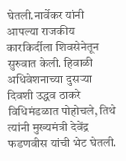घेतली.नार्वेकर यांनी आपल्या राजकीय कारकिर्दीला शिवसेनेतून सुरुवात केली. हिवाळी अधिवेशनाच्या दुसऱ्या दिवशी उद्धव ठाकरे विधिमंडळात पोहोचले, तिथे त्यांनी मुख्यमंत्री देवेंद्र फडणवीस यांची भेट घेतली.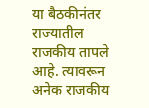या बैठकीनंतर राज्यातील राजकीय तापले आहे. त्यावरून अनेक राजकीय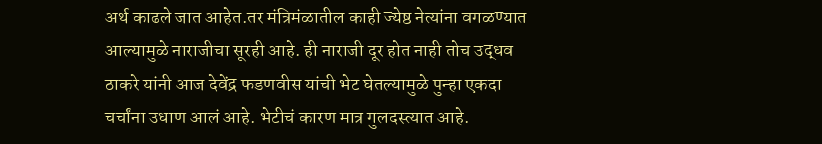अर्थ काढले जात आहेत.तर मंत्रिमंळातील काही ज्येष्ठ नेत्यांना वगळण्यात आल्यामुळे नाराजीचा सूरही आहे. ही नाराजी दूर होत नाही तोच उद्धव ठाकरे यांनी आज देवेंद्र फडणवीस यांची भेट घेतल्यामुळे पुन्हा एकदा चर्चांना उधाण आलं आहे. भेटीचं कारण मात्र गुलदस्त्यात आहे.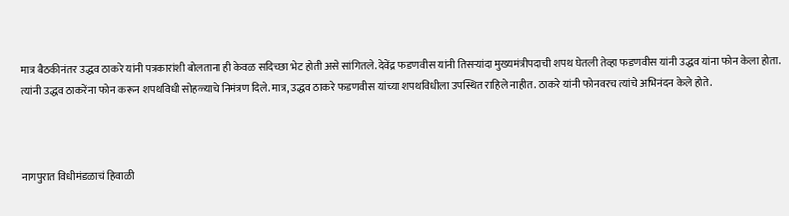मात्र बैठकीनंतर उद्धव ठाकरे यांनी पत्रकारांशी बोलताना ही केवळ सदिच्छा भेट होती असे सांगितले. देवेंद्र फडणवीस यांनी तिसऱ्यांदा मुख्यमंत्रीपदाची शपथ घेतली तेव्हा फडणवीस यांनी उद्धव यांना फोन केला होता. त्यांनी उद्धव ठाकरेंना फोन करून शपथविधी सोहळ्याचे निमंत्रण दिले. मात्र, उद्धव ठाकरे फडणवीस यांच्या शपथविधीला उपस्थित राहिले नाहीत. ठाकरे यांनी फोनवरच त्यांचे अभिनंदन केले होते.



नागपुरात विधीमंडळाचं हिवाळी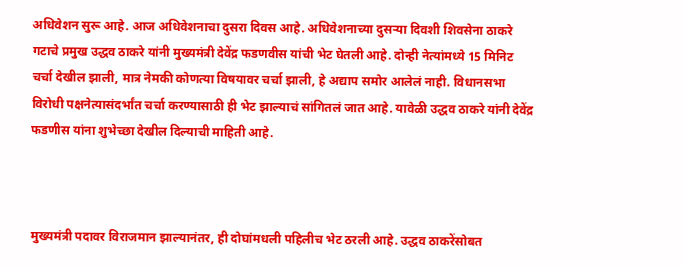अधिवेशन सुरू आहे. आज अधिवेशनाचा दुसरा दिवस आहे. अधिवेशनाच्या दुसऱ्या दिवशी शिवसेना ठाकरे गटाचे प्रमुख उद्धव ठाकरे यांनी मुख्यमंत्री देवेंद्र फडणवीस यांची भेट घेतली आहे. दोन्ही नेत्यांमध्ये 15 मिनिट चर्चा देखील झाली, मात्र नेमकी कोणत्या विषयावर चर्चा झाली, हे अद्याप समोर आलेलं नाही. विधानसभा विरोधी पक्षनेत्यासंदर्भांत चर्चा करण्यासाठी ही भेट झाल्याचं सांगितलं जात आहे. यावेळी उद्धव ठाकरे यांनी देवेंद्र फडणीस यांना शुभेच्छा देखील दिल्याची माहिती आहे.



मुख्यमंत्री पदावर विराजमान झाल्यानंतर, ही दोघांमधली पहिलीच भेट ठरली आहे. उद्धव ठाकरेंसोबत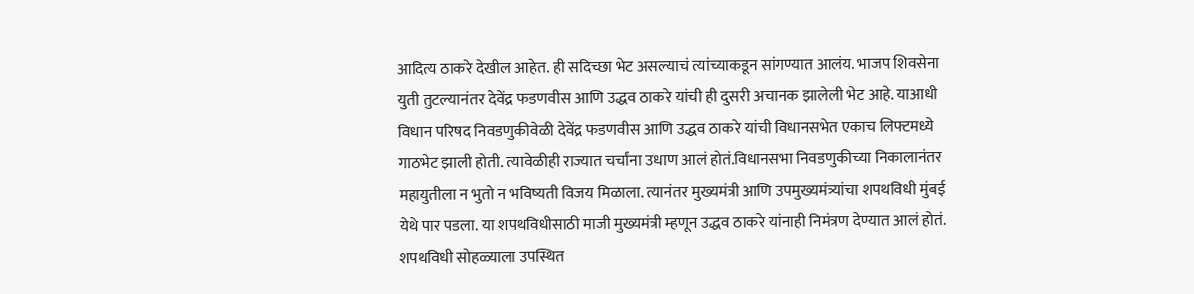आदित्य ठाकरे देखील आहेत. ही सदिच्छा भेट असल्याचं त्यांच्याकडून सांगण्यात आलंय. भाजप शिवसेना युती तुटल्यानंतर देवेंद्र फडणवीस आणि उद्धव ठाकरे यांची ही दुसरी अचानक झालेली भेट आहे. याआधी विधान परिषद निवडणुकीवेळी देवेंद्र फडणवीस आणि उद्धव ठाकरे यांची विधानसभेत एकाच लिफ्टमध्ये गाठभेट झाली होती. त्यावेळीही राज्यात चर्चांना उधाण आलं होतं.विधानसभा निवडणुकीच्या निकालानंतर महायुतीला न भुतो न भविष्यती विजय मिळाला. त्यानंतर मुख्यमंत्री आणि उपमुख्यमंत्र्यांचा शपथविधी मुंबई येथे पार पडला. या शपथविधीसाठी माजी मुख्यमंत्री म्हणून उद्धव ठाकरे यांनाही निमंत्रण देण्यात आलं होतं. शपथविधी सोहळ्याला उपस्थित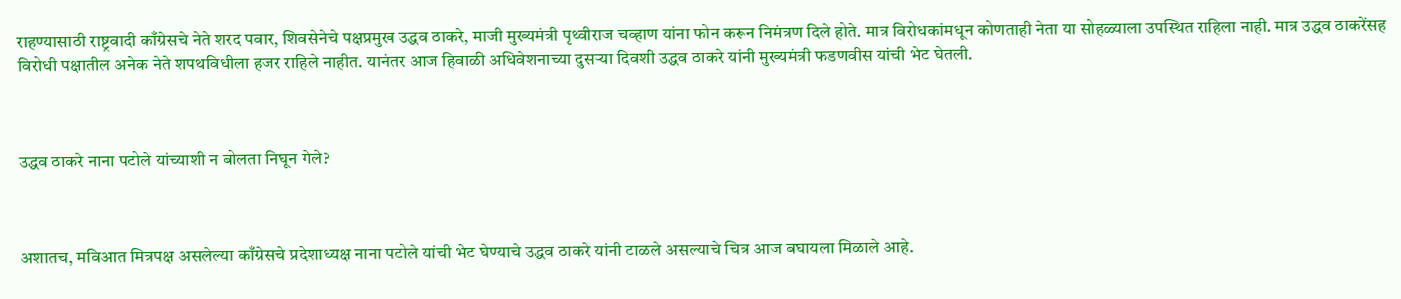राहण्यासाठी राष्ट्रवादी काँग्रेसचे नेते शरद पवार, शिवसेनेचे पक्षप्रमुख उद्धव ठाकरे, माजी मुख्यमंत्री पृथ्वीराज चव्हाण यांना फोन करून निमंत्रण दिले होते. मात्र विरोधकांमधून कोणताही नेता या सोहळ्याला उपस्थित राहिला नाही. मात्र उद्धव ठाकरेंसह विरोधी पक्षातील अनेक नेते शपथविधीला हजर राहिले नाहीत. यानंतर आज हिवाळी अधिवेशनाच्या दुसऱ्या दिवशी उद्धव ठाकरे यांनी मुख्यमंत्री फडणवीस यांची भेट घेतली.



उद्धव ठाकरे नाना पटोले यांच्याशी न बोलता निघून गेले?



अशातच, मविआत मित्रपक्ष असलेल्या काँग्रेसचे प्रदेशाध्यक्ष नाना पटोले यांची भेट घेण्याचे उद्धव ठाकरे यांनी टाळले असल्याचे चित्र आज बघायला मिळाले आहे.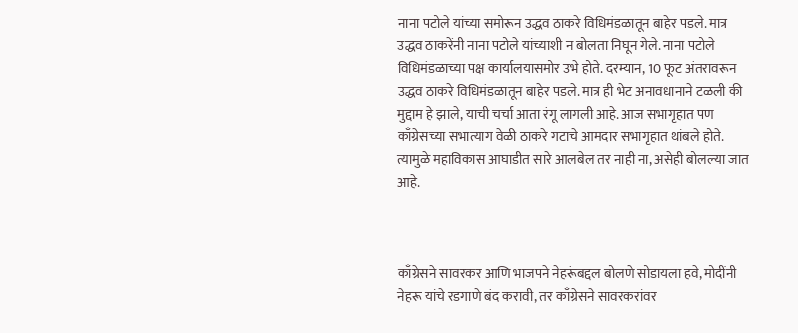नाना पटोले यांच्या समोरून उद्धव ठाकरे विधिमंडळातून बाहेर पडले. मात्र उद्धव ठाकरेंनी नाना पटोले यांच्याशी न बोलता निघून गेले. नाना पटोले विधिमंडळाच्या पक्ष कार्यालयासमोर उभे होते. दरम्यान, 10 फूट अंतरावरून उद्धव ठाकरे विधिमंडळातून बाहेर पडले. मात्र ही भेट अनावधानाने टळली की मुद्दाम हे झाले, याची चर्चा आता रंगू लागली आहे. आज सभागृहात पण काँग्रेसच्या सभात्याग वेळी ठाकरे गटाचे आमदार सभागृहात थांबले होते. त्यामुळे महाविकास आघाडीत सारे आलबेल तर नाही ना, असेही बोलल्या जात आहे.



काँग्रेसने सावरकर आणि भाजपने नेहरूंबद्दल बोलणे सोडायला हवे, मोदींनी नेहरू यांचे रडगाणे बंद करावी, तर काँग्रेसने सावरकरांवर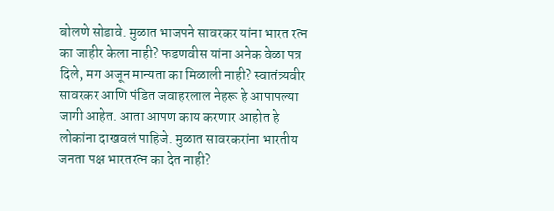बोलणे सोडावे. मुळात भाजपने सावरकर यांना भारत रत्न का जाहीर केला नाही? फडणवीस यांना अनेक वेळा पत्र दिले, मग अजून मान्यता का मिळाली नाही? स्वातंत्र्यवीर सावरकर आणि पंडित जवाहरलाल नेहरू हे आपापल्या जागी आहेत. आता आपण काय करणार आहोत हे लोकांना दाखवलं पाहिजे. मुळात सावरकरांना भारतीय जनता पक्ष भारतरत्न का देत नाही?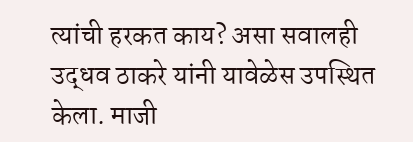त्यांची हरकत काय? असा सवालही उद्धव ठाकरे यांनी यावेळेस उपस्थित केला. माजी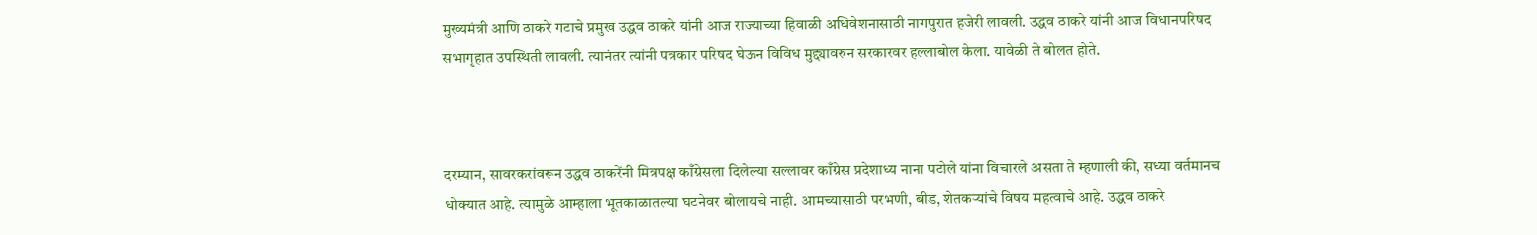मुख्यमंत्री आणि ठाकरे गटाचे प्रमुख उद्धव ठाकरे यांनी आज राज्याच्या हिवाळी अधिवेशनासाठी नागपुरात हजेरी लावली. उद्धव ठाकरे यांनी आज विधानपरिषद सभागृहात उपस्थिती लावली. त्यानंतर त्यांनी पत्रकार परिषद घेऊन विविध मुद्द्यावरुन सरकारवर हल्लाबोल केला. यावेळी ते बोलत होते.



दरम्यान, सावरकरांवरून उद्धव ठाकरेंनी मित्रपक्ष काँग्रेसला दिलेल्या सल्लावर काँग्रेस प्रदेशाध्य नाना पटोले यांना विचारले असता ते म्हणाली की, सध्या वर्तमानच धोक्यात आहे. त्यामुळे आम्हाला भूतकाळातल्या घटनेवर बोलायचे नाही. आमच्यासाठी परभणी, बीड, शेतकऱ्यांचे विषय महत्वाचे आहे. उद्धव ठाकरे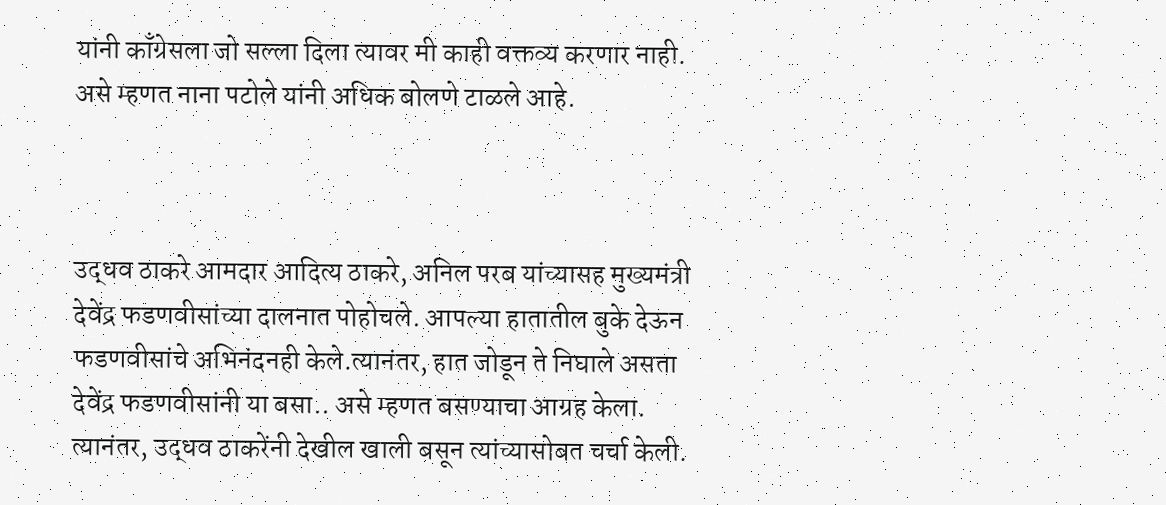यांनी काँग्रेसला जो सल्ला दिला त्यावर मी काही वक्तव्य करणार नाही. असे म्हणत नाना पटोले यांनी अधिक बोलणे टाळले आहे.



उद्धव ठाकरे आमदार आदित्य ठाकरे, अनिल परब यांच्यासह मुख्यमंत्री देवेंद्र फडणवीसांच्या दालनात पोहोचले. आपल्या हातातील बुके देऊन फडणवीसांचे अभिनंदनही केले.त्यानंतर, हात जोडून ते निघाले असता देवेंद्र फडणवीसांनी या बसा.. असे म्हणत बसण्याचा आग्रह केला. त्यानंतर, उद्धव ठाकरेंनी देखील खाली बसून त्यांच्यासोबत चर्चा केली.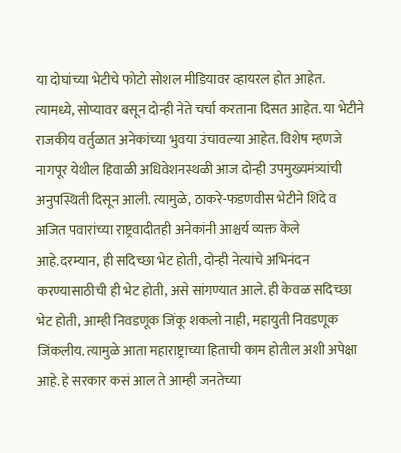या दोघांच्या भेटीचे फोटो सोशल मीडियावर व्हायरल होत आहेत. त्यामध्ये, सोप्यावर बसून दोन्ही नेते चर्चा करताना दिसत आहेत. या भेटीने राजकीय वर्तुळात अनेकांच्या भुवया उंचावल्या आहेत. विशेष म्हणजे नागपूर येथील हिवाळी अधिवेशनस्थळी आज दोन्ही उपमुख्यमंत्र्यांची अनुपस्थिती दिसून आली. त्यामुळे, ठाकरे-फडणवीस भेटीने शिंदे व अजित पवारांच्या राष्ट्रवादीतही अनेकांनी आश्चर्य व्यक्त केले आहे.दरम्यान, ही सदिच्छा भेट होती, दोन्ही नेत्यांचे अभिनंदन करण्यासाठीची ही भेट होती, असे सांगण्यात आले. ही केवळ सदिच्छा भेट होती, आम्ही निवडणूक जिंकू शकलो नाही, महायुती निवडणूक जिंकलीय. त्यामुळे आता महाराष्ट्राच्या हिताची काम होतील अशी अपेक्षा आहे. हे सरकार कसं आल ते आम्ही जनतेच्या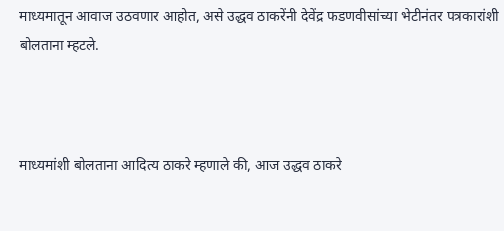माध्यमातून आवाज उठवणार आहोत, असे उद्धव ठाकरेंनी देवेंद्र फडणवीसांच्या भेटीनंतर पत्रकारांशी बोलताना म्हटले.



माध्यमांशी बोलताना आदित्य ठाकरे म्हणाले की, आज उद्धव ठाकरे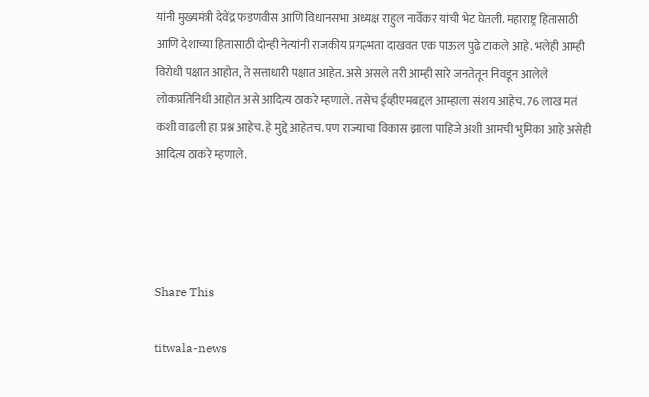यांनी मुख्यमंत्री देवेंद्र फडणवीस आणि विधानसभा अध्यक्ष राहुल नार्वेकर यांची भेट घेतली. महाराष्ट्र हितासाठी आणि देशाच्या हितासाठी दोन्ही नेत्यांनी राजकीय प्रगल्भता दाखवत एक पाऊल पुढे टाकले आहे. भलेही आम्ही विरोधी पक्षात आहोत, ते सत्ताधारी पक्षात आहेत. असे असले तरी आम्ही सारे जनतेतून निवडून आलेले लोकप्रतिनिधी आहोत असे आदित्य ठाकरे म्हणाले. तसेच ईव्हीएमबद्दल आम्हाला संशय आहेच. 76 लाख मतं कशी वाढली हा प्रश्न आहेच. हे मुद्दे आहेतच. पण राज्याचा विकास झाला पाहिजे अशी आमची भुमिका आहे असेही आदित्य ठाकरे म्हणाले.




Share This

titwala-news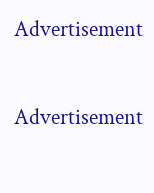Advertisement

Advertisement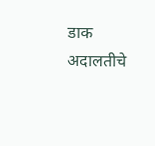डाक अदालतीचे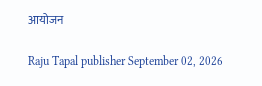आयोजन

Raju Tapal publisher September 02, 2026